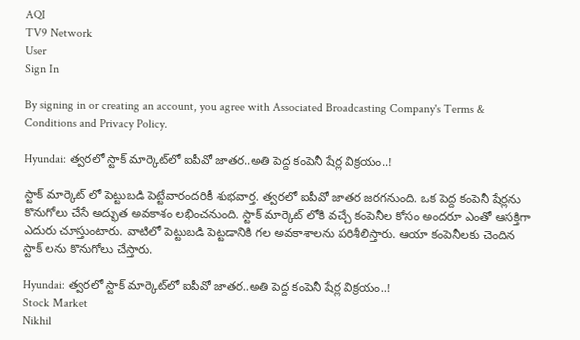AQI
TV9 Network
User
Sign In

By signing in or creating an account, you agree with Associated Broadcasting Company's Terms & Conditions and Privacy Policy.

Hyundai: త్వరలో స్టాక్ మార్కెట్‌లో ఐపీవో జాతర..అతి పెద్ద కంపెనీ షేర్ల విక్రయం..!

స్టాక్ మార్కెట్ లో పెట్టుబడి పెట్టేవారందరికీ శుభవార్త. త్వరలో ఐపీవో జాతర జరగనుంది. ఒక పెద్ద కంపెనీ షేర్లను కొనుగోలు చేసే అద్భుత అవకాశం లభించనుంది. స్టాక్ మార్కెట్ లోకి వచ్చే కంపెనీల కోసం అందరూ ఎంతో ఆసక్తిగా ఎదురు చూస్తుంటారు. వాటిలో పెట్టుబడి పెట్టడానికి గల అవకాశాలను పరిశీలిస్తారు. ఆయా కంపెనీలకు చెందిన స్టాక్ లను కొనుగోలు చేస్తారు.

Hyundai: త్వరలో స్టాక్ మార్కెట్‌లో ఐపీవో జాతర..అతి పెద్ద కంపెనీ షేర్ల విక్రయం..!
Stock Market
Nikhil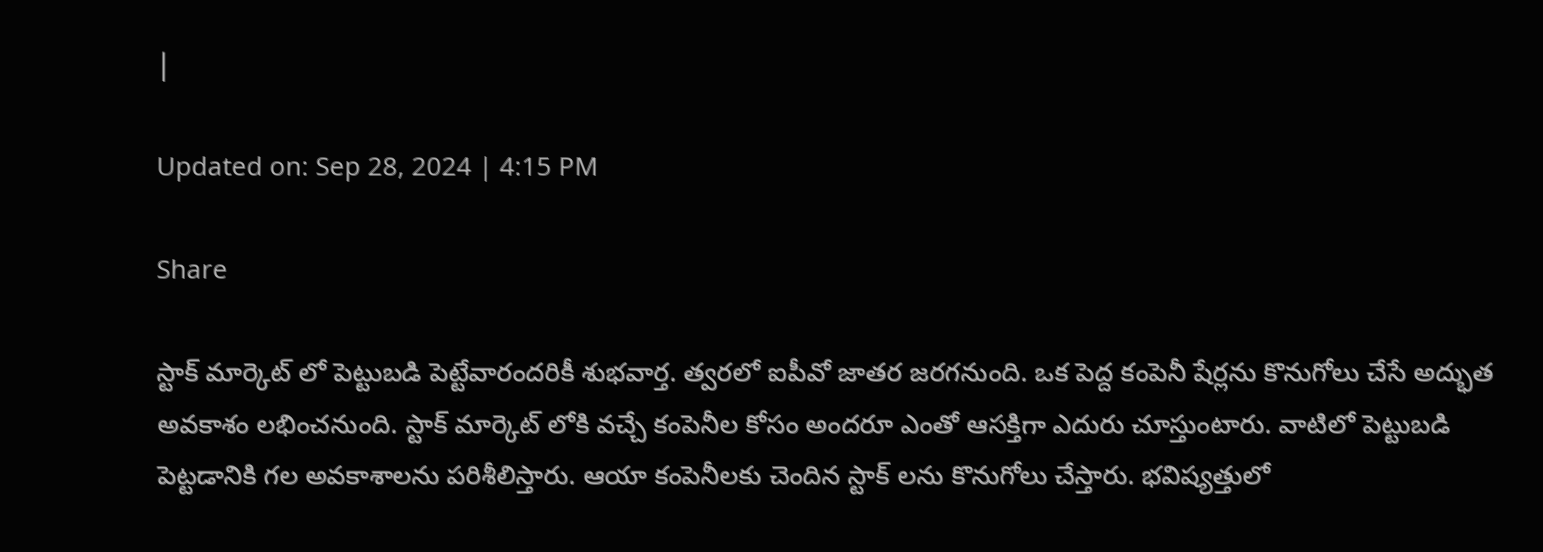|

Updated on: Sep 28, 2024 | 4:15 PM

Share

స్టాక్ మార్కెట్ లో పెట్టుబడి పెట్టేవారందరికీ శుభవార్త. త్వరలో ఐపీవో జాతర జరగనుంది. ఒక పెద్ద కంపెనీ షేర్లను కొనుగోలు చేసే అద్భుత అవకాశం లభించనుంది. స్టాక్ మార్కెట్ లోకి వచ్చే కంపెనీల కోసం అందరూ ఎంతో ఆసక్తిగా ఎదురు చూస్తుంటారు. వాటిలో పెట్టుబడి పెట్టడానికి గల అవకాశాలను పరిశీలిస్తారు. ఆయా కంపెనీలకు చెందిన స్టాక్ లను కొనుగోలు చేస్తారు. భవిష్యత్తులో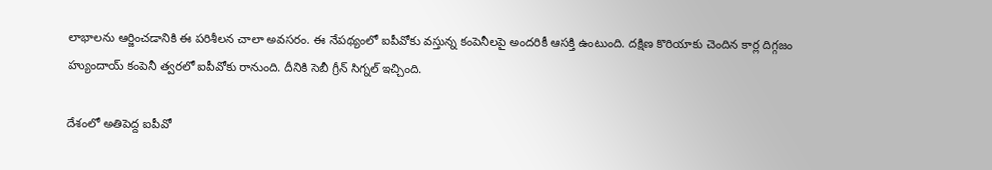లాభాలను ఆర్జించడానికి ఈ పరిశీలన చాలా అవసరం. ఈ నేపథ్యంలో ఐపీవోకు వస్తున్న కంపెనీలపై అందరికీ ఆసక్తి ఉంటుంది. దక్షిణ కొరియాకు చెందిన కార్ల దిగ్గజం హ్యుందాయ్ కంపెనీ త్వరలో ఐపీవోకు రానుంది. దీనికి సెబీ గ్రీన్ సిగ్నల్ ఇచ్చింది.

దేశంలో అతిపెద్ద ఐపీవో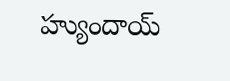హ్యుందాయ్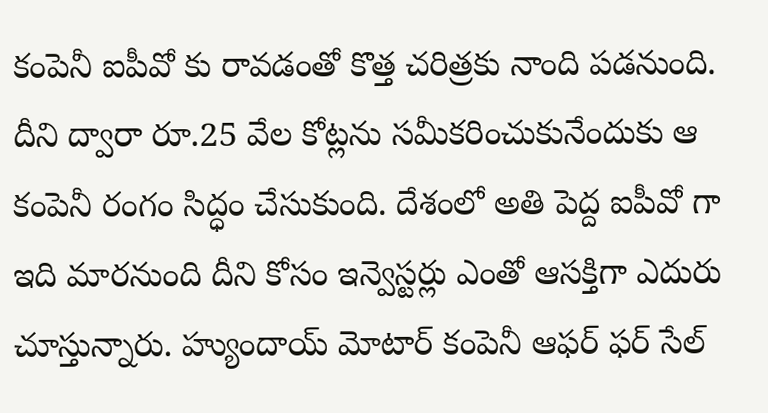కంపెనీ ఐపీవో కు రావడంతో కొత్త చరిత్రకు నాంది పడనుంది. దీని ద్వారా రూ.25 వేల కోట్లను సమీకరించుకునేందుకు ఆ కంపెనీ రంగం సిద్ధం చేసుకుంది. దేశంలో అతి పెద్ద ఐపీవో గా ఇది మారనుంది దీని కోసం ఇన్వెస్టర్లు ఎంతో ఆసక్తిగా ఎదురు చూస్తున్నారు. హ్యుందాయ్ మోటార్ కంపెనీ ఆఫర్ ఫర్ సేల్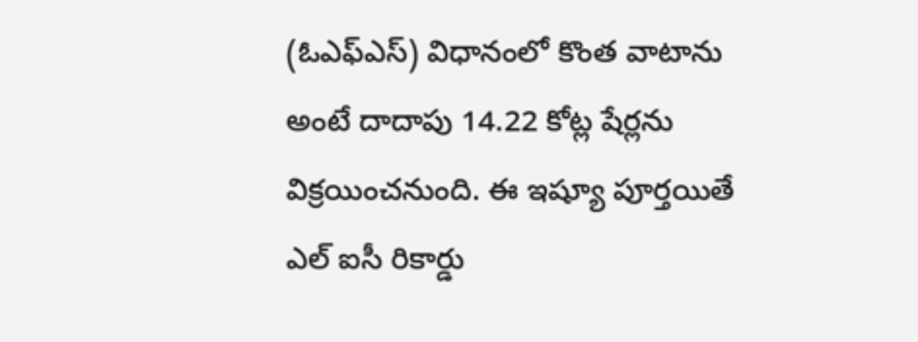(ఓఎఫ్ఎస్) విధానంలో కొంత వాటాను అంటే దాదాపు 14.22 కోట్ల షేర్లను విక్రయించనుంది. ఈ ఇష్యూ పూర్తయితే ఎల్ ఐసీ రికార్డు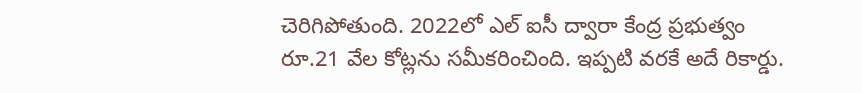చెరిగిపోతుంది. 2022లో ఎల్ ఐసీ ద్వారా కేంద్ర ప్రభుత్వం రూ.21 వేల కోట్లను సమీకరించింది. ఇప్పటి వరకే అదే రికార్డు.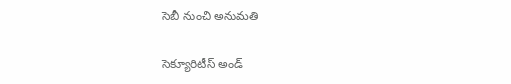సెబీ నుంచి అనుమతి

సెక్యూరిటీస్ అండ్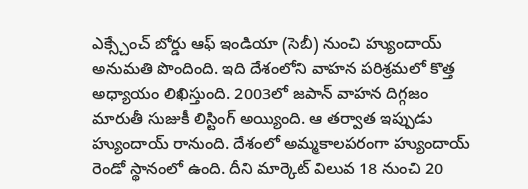ఎక్స్చేంచ్ బోర్డు ఆఫ్ ఇండియా (సెబీ) నుంచి హ్యుందాయ్ అనుమతి పొందింది. ఇది దేశంలోని వాహన పరిశ్రమలో కొత్త అధ్యాయం లిఖిస్తుంది. 2003లో జపాన్ వాహన దిగ్గజం మారుతీ సుజుకీ లిస్టింగ్ అయ్యింది. ఆ తర్వాత ఇప్పుడు హ్యుందాయ్ రానుంది. దేశంలో అమ్మకాలపరంగా హ్యుందాయ్ రెండో స్థానంలో ఉంది. దీని మార్కెట్ విలువ 18 నుంచి 20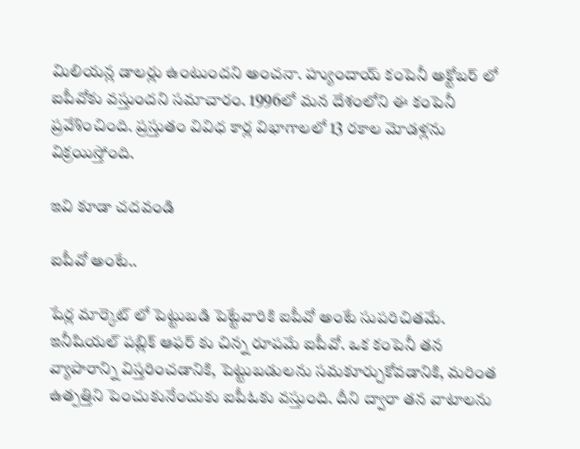మిలియన్ల డాలర్లు ఉంటుందని అంచనా. హ్యుందాయ్ కంపెనీ అక్టోబర్ లో ఐపీవోకు వస్తుందని సమాచారం. 1996లో మన దేశంలోని ఈ కంపెనీ ప్రవేశించింది. ప్రస్తుతం వివిధ కార్ల విభాగాలలో 13 రకాల మోడళ్లను విక్రయిస్తోంది.

ఇవి కూడా చదవండి

ఐపీవో అంటే..

షేర్ల మార్కెట్ లో పెట్టుబడి పెట్టేవారికి ఐపీవో అంటే సుపరిచితమే. ఇనీషియల్ పబ్లిక్ ఆఫర్ కు చిన్న రూపమే ఐపీవో. ఒక కంపెనీ తన వ్యాపారాన్ని విస్తరించడానికి, పెట్టుబడులను సమకూర్చుకోవడానికి, మరింత ఉత్పత్తిని పెంచుకునేందుకు ఐపీఓకు వస్తుంది. దీని ద్వారా తన వాటాలను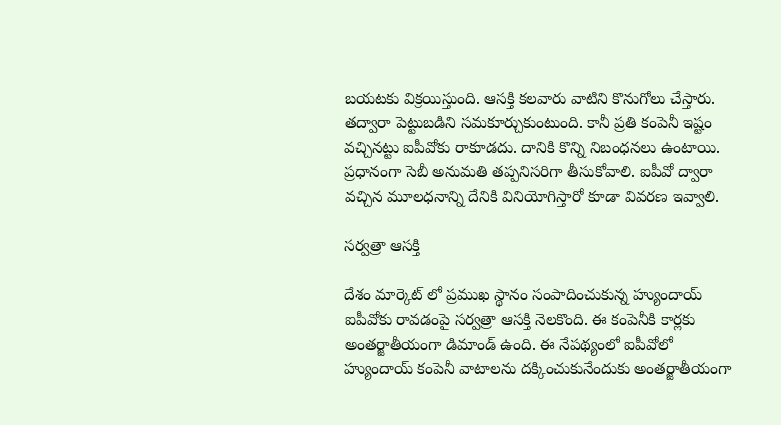బయటకు విక్రయిస్తుంది. ఆసక్తి కలవారు వాటిని కొనుగోలు చేస్తారు. తద్వారా పెట్టుబడిని సమకూర్చుకుంటుంది. కానీ ప్రతి కంపెనీ ఇష్టం వచ్చినట్టు ఐపీవోకు రాకూడదు. దానికి కొన్ని నిబంధనలు ఉంటాయి. ప్రధానంగా సెబీ అనుమతి తప్పనిసరిగా తీసుకోవాలి. ఐపీవో ద్వారా వచ్చిన మూలధనాన్ని దేనికి వినియోగిస్తారో కూడా వివరణ ఇవ్వాలి.

సర్వత్రా ఆసక్తి

దేశం మార్కెట్ లో ప్రముఖ స్థానం సంపాదించుకున్న హ్యుందాయ్ ఐపీవోకు రావడంపై సర్వత్రా ఆసక్తి నెలకొంది. ఈ కంపెనీకి కార్లకు అంతర్జాతీయంగా డిమాండ్ ఉంది. ఈ నేపథ్యంలో ఐపీవోలో హ్యుందాయ్ కంపెనీ వాటాలను దక్కించుకునేందుకు అంతర్జాతీయంగా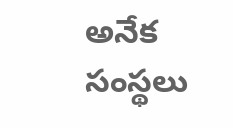అనేక సంస్థలు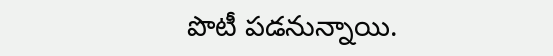పొటీ పడనున్నాయి.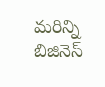మరిన్ని బిజినెస్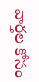వార్తల కోసం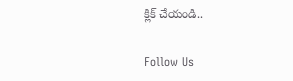క్లిక్ చేయండి..

Follow Us